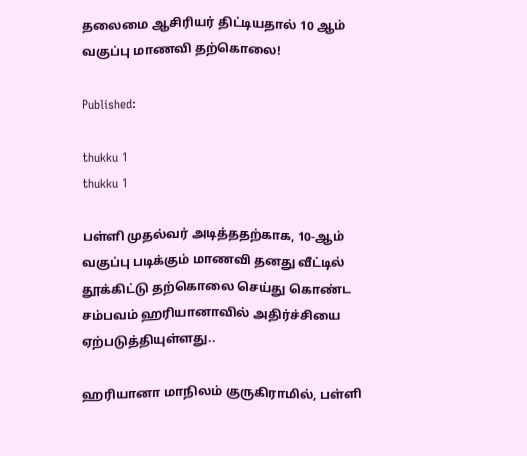தலைமை ஆசிரியர் திட்டியதால் 10 ஆம் வகுப்பு மாணவி தற்கொலை!

Published:

thukku 1
thukku 1

பள்ளி முதல்வர் அடித்ததற்காக, 10-ஆம் வகுப்பு படிக்கும் மாணவி தனது வீட்டில் தூக்கிட்டு தற்கொலை செய்து கொண்ட சம்பவம் ஹரியானாவில் அதிர்ச்சியை ஏற்படுத்தியுள்ளது..

ஹரியானா மாநிலம் குருகிராமில், பள்ளி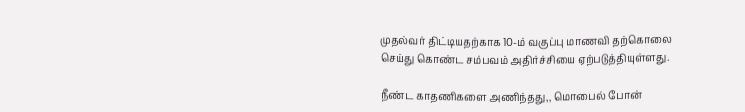முதல்வர் திட்டியதற்காக 10-ம் வகுப்பு மாணவி தற்கொலை செய்து கொண்ட சம்பவம் அதிர்ச்சியை ஏற்படுத்தியுள்ளது.

நீண்ட காதணிகளை அணிந்தது,, மொபைல் போன்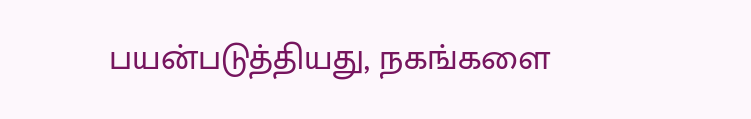பயன்படுத்தியது, நகங்களை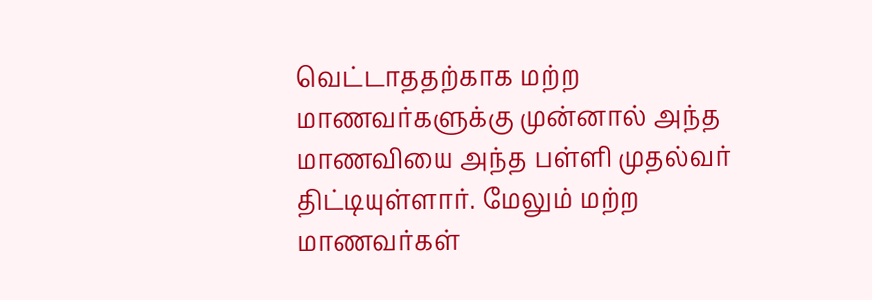வெட்டாததற்காக மற்ற மாணவர்களுக்கு முன்னால் அந்த மாணவியை அந்த பள்ளி முதல்வர் திட்டியுள்ளார். மேலும் மற்ற மாணவர்கள்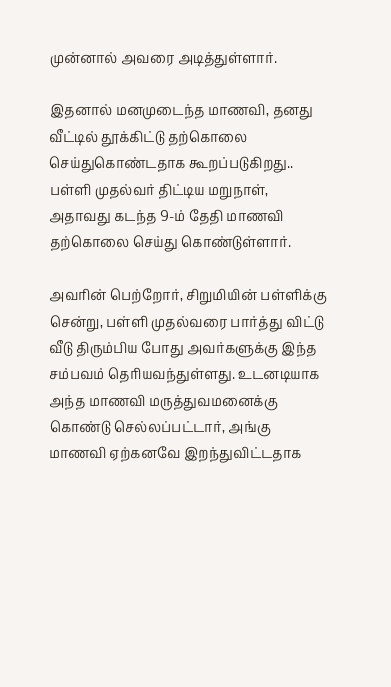முன்னால் அவரை அடித்துள்ளார்.

இதனால் மனமுடைந்த மாணவி, தனது வீட்டில் தூக்கிட்டு தற்கொலை செய்துகொண்டதாக கூறப்படுகிறது.. பள்ளி முதல்வர் திட்டிய மறுநாள், அதாவது கடந்த 9-ம் தேதி மாணவி தற்கொலை செய்து கொண்டுள்ளார்.

அவரின் பெற்றோர், சிறுமியின் பள்ளிக்கு சென்று, பள்ளி முதல்வரை பார்த்து விட்டு வீடு திரும்பிய போது அவர்களுக்கு இந்த சம்பவம் தெரியவந்துள்ளது. உடனடியாக அந்த மாணவி மருத்துவமனைக்கு கொண்டு செல்லப்பட்டார், அங்கு மாணவி ஏற்கனவே இறந்துவிட்டதாக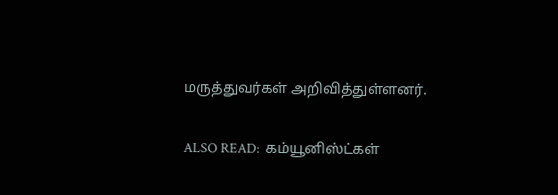மருத்துவர்கள் அறிவித்துள்ளனர்.

ALSO READ:  கம்யூனிஸ்ட்கள்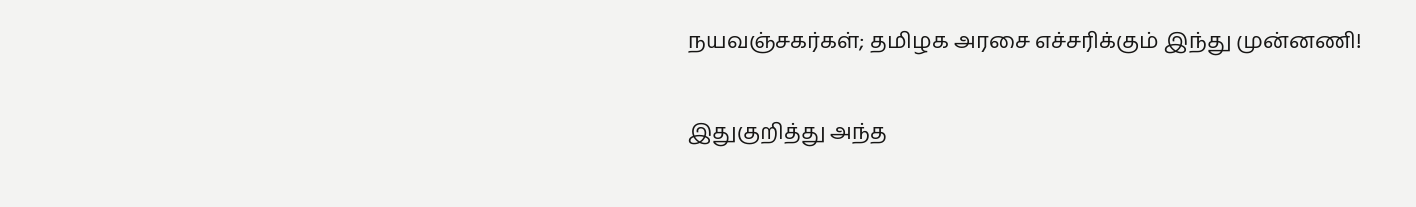நயவஞ்சகர்கள்; தமிழக அரசை எச்சரிக்கும் இந்து முன்னணி!

இதுகுறித்து அந்த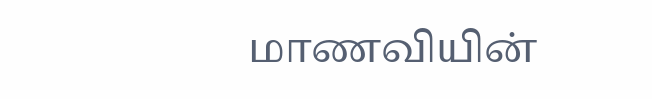மாணவியின்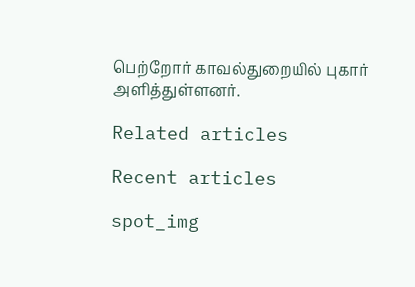பெற்றோர் காவல்துறையில் புகார் அளித்துள்ளனர்.

Related articles

Recent articles

spot_img